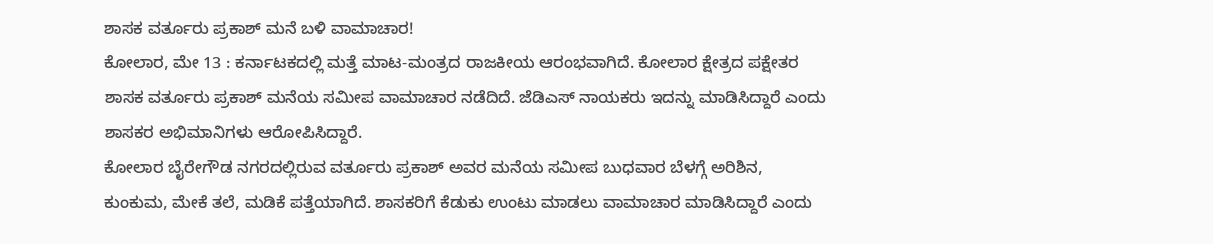ಶಾಸಕ ವರ್ತೂರು ಪ್ರಕಾಶ್ ಮನೆ ಬಳಿ ವಾಮಾಚಾರ!
ಕೋಲಾರ, ಮೇ 13 : ಕರ್ನಾಟಕದಲ್ಲಿ ಮತ್ತೆ ಮಾಟ-ಮಂತ್ರದ ರಾಜಕೀಯ ಆರಂಭವಾಗಿದೆ. ಕೋಲಾರ ಕ್ಷೇತ್ರದ ಪಕ್ಷೇತರ ಶಾಸಕ ವರ್ತೂರು ಪ್ರಕಾಶ್ ಮನೆಯ ಸಮೀಪ ವಾಮಾಚಾರ ನಡೆದಿದೆ. ಜೆಡಿಎಸ್ ನಾಯಕರು ಇದನ್ನು ಮಾಡಿಸಿದ್ದಾರೆ ಎಂದು ಶಾಸಕರ ಅಭಿಮಾನಿಗಳು ಆರೋಪಿಸಿದ್ದಾರೆ.
ಕೋಲಾರ ಬೈರೇಗೌಡ ನಗರದಲ್ಲಿರುವ ವರ್ತೂರು ಪ್ರಕಾಶ್ ಅವರ ಮನೆಯ ಸಮೀಪ ಬುಧವಾರ ಬೆಳಗ್ಗೆ ಅರಿಶಿನ, ಕುಂಕುಮ, ಮೇಕೆ ತಲೆ, ಮಡಿಕೆ ಪತ್ತೆಯಾಗಿದೆ. ಶಾಸಕರಿಗೆ ಕೆಡುಕು ಉಂಟು ಮಾಡಲು ವಾಮಾಚಾರ ಮಾಡಿಸಿದ್ದಾರೆ ಎಂದು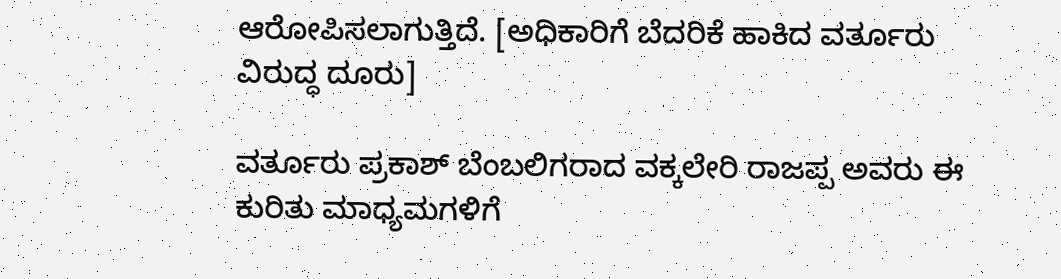ಆರೋಪಿಸಲಾಗುತ್ತಿದೆ. [ಅಧಿಕಾರಿಗೆ ಬೆದರಿಕೆ ಹಾಕಿದ ವರ್ತೂರು ವಿರುದ್ಧ ದೂರು]

ವರ್ತೂರು ಪ್ರಕಾಶ್ ಬೆಂಬಲಿಗರಾದ ವಕ್ಕಲೇರಿ ರಾಜಪ್ಪ ಅವರು ಈ ಕುರಿತು ಮಾಧ್ಯಮಗಳಿಗೆ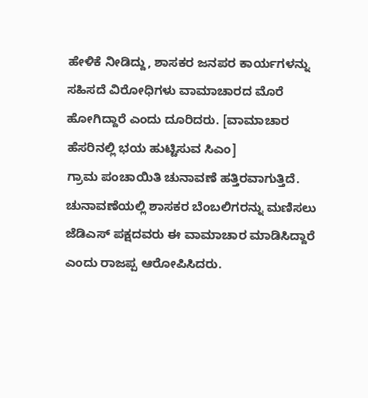ಹೇಳಿಕೆ ನೀಡಿದ್ದು, ಶಾಸಕರ ಜನಪರ ಕಾರ್ಯಗಳನ್ನು ಸಹಿಸದೆ ವಿರೋಧಿಗಳು ವಾಮಾಚಾರದ ಮೊರೆ ಹೋಗಿದ್ದಾರೆ ಎಂದು ದೂರಿದರು. [ವಾಮಾಚಾರ ಹೆಸರಿನಲ್ಲಿ ಭಯ ಹುಟ್ಟಿಸುವ ಸಿಎಂ]
ಗ್ರಾಮ ಪಂಚಾಯಿತಿ ಚುನಾವಣೆ ಹತ್ತಿರವಾಗುತ್ತಿದೆ. ಚುನಾವಣೆಯಲ್ಲಿ ಶಾಸಕರ ಬೆಂಬಲಿಗರನ್ನು ಮಣಿಸಲು ಜೆಡಿಎಸ್ ಪಕ್ಷದವರು ಈ ವಾಮಾಚಾರ ಮಾಡಿಸಿದ್ದಾರೆ ಎಂದು ರಾಜಪ್ಪ ಆರೋಪಿಸಿದರು.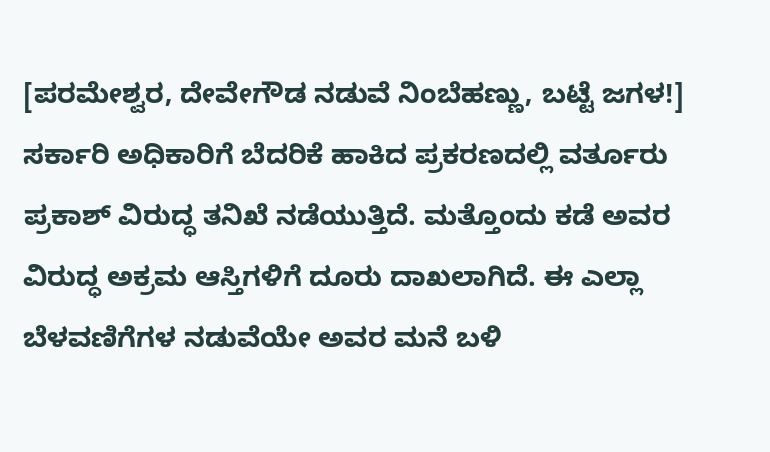[ಪರಮೇಶ್ವರ, ದೇವೇಗೌಡ ನಡುವೆ ನಿಂಬೆಹಣ್ಣು, ಬಟ್ಟೆ ಜಗಳ!]
ಸರ್ಕಾರಿ ಅಧಿಕಾರಿಗೆ ಬೆದರಿಕೆ ಹಾಕಿದ ಪ್ರಕರಣದಲ್ಲಿ ವರ್ತೂರು ಪ್ರಕಾಶ್ ವಿರುದ್ಧ ತನಿಖೆ ನಡೆಯುತ್ತಿದೆ. ಮತ್ತೊಂದು ಕಡೆ ಅವರ ವಿರುದ್ಧ ಅಕ್ರಮ ಆಸ್ತಿಗಳಿಗೆ ದೂರು ದಾಖಲಾಗಿದೆ. ಈ ಎಲ್ಲಾ ಬೆಳವಣಿಗೆಗಳ ನಡುವೆಯೇ ಅವರ ಮನೆ ಬಳಿ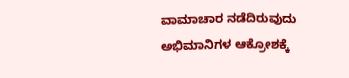ವಾಮಾಚಾರ ನಡೆದಿರುವುದು ಅಭಿಮಾನಿಗಳ ಆಕ್ರೋಶಕ್ಕೆ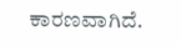ಕಾರಣವಾಗಿದೆ.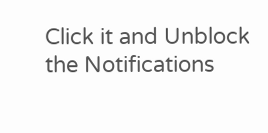Click it and Unblock the Notifications